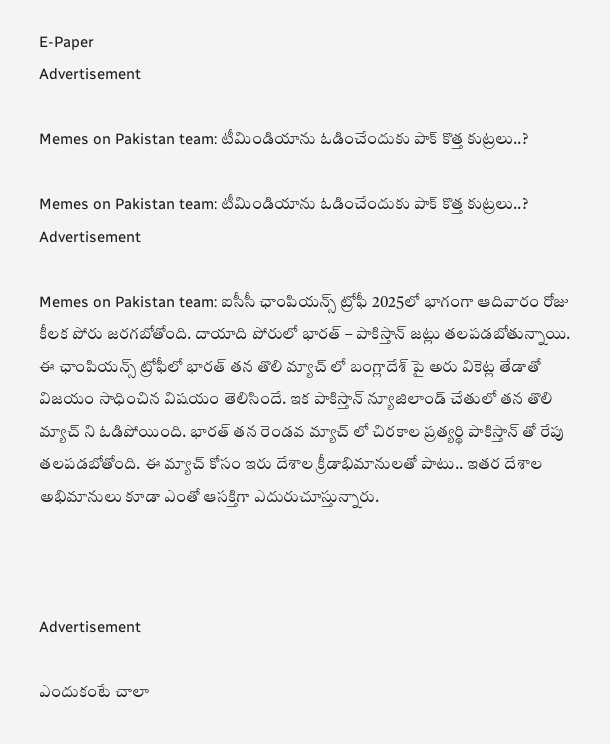E-Paper
Advertisement

Memes on Pakistan team: టీమిండియాను ఓడించేందుకు పాక్ కొత్త కుట్రలు..?

Memes on Pakistan team: టీమిండియాను ఓడించేందుకు పాక్ కొత్త కుట్రలు..?
Advertisement

Memes on Pakistan team: ఐసీసీ ఛాంపియన్స్ ట్రోఫీ 2025లో భాగంగా ఆదివారం రోజు కీలక పోరు జరగబోతోంది. దాయాది పోరులో భారత్ – పాకిస్తాన్ జట్లు తలపడబోతున్నాయి. ఈ ఛాంపియన్స్ ట్రోఫీలో భారత్ తన తొలి మ్యాచ్ లో బంగ్లాదేశ్ పై అరు వికెట్ల తేడాతో విజయం సాధించిన విషయం తెలిసిందే. ఇక పాకిస్తాన్ న్యూజిలాండ్ చేతులో తన తొలి మ్యాచ్ ని ఓడిపోయింది. భారత్ తన రెండవ మ్యాచ్ లో చిరకాల ప్రత్యర్థి పాకిస్తాన్ తో రేపు తలపడబోతోంది. ఈ మ్యాచ్ కోసం ఇరు దేశాల క్రీడాభిమానులతో పాటు.. ఇతర దేశాల అభిమానులు కూడా ఎంతో ఆసక్తిగా ఎదురుచూస్తున్నారు.



Advertisement

ఎందుకంటే చాలా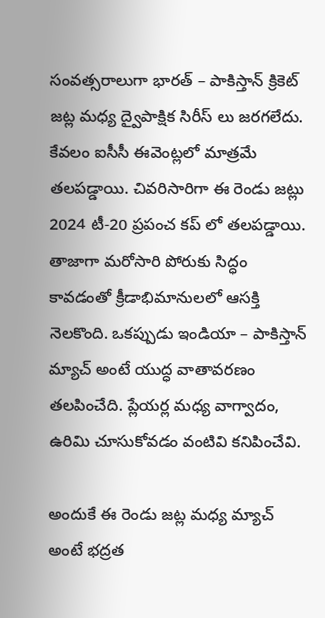సంవత్సరాలుగా భారత్ – పాకిస్తాన్ క్రికెట్ జట్ల మధ్య ద్వైపాక్షిక సిరీస్ లు జరగలేదు. కేవలం ఐసీసీ ఈవెంట్లలో మాత్రమే తలపడ్డాయి. చివరిసారిగా ఈ రెండు జట్లు 2024 టీ-20 ప్రపంచ కప్ లో తలపడ్డాయి. తాజాగా మరోసారి పోరుకు సిద్ధం కావడంతో క్రీడాభిమానులలో ఆసక్తి నెలకొంది. ఒకప్పుడు ఇండియా – పాకిస్తాన్ మ్యాచ్ అంటే యుద్ధ వాతావరణం తలపించేది. ప్లేయర్ల మధ్య వాగ్వాదం, ఉరిమి చూసుకోవడం వంటివి కనిపించేవి.

అందుకే ఈ రెండు జట్ల మధ్య మ్యాచ్ అంటే భద్రత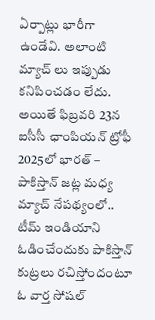ఏర్పాట్లు భారీగా ఉండేవి. అలాంటి మ్యాచ్ లు ఇప్పుడు కనిపించడం లేదు. అయితే ఫిబ్రవరి 23న ఐసీసీ ఛాంపియన్ ట్రోఫీ 2025లో భారత్ – పాకిస్తాన్ జట్ల మధ్య మ్యాచ్ నేపథ్యంలో.. టీమ్ ఇండియాని ఓడించేందుకు పాకిస్తాన్ కుట్రలు రచిస్తోందంటూ ఓ వార్త సోషల్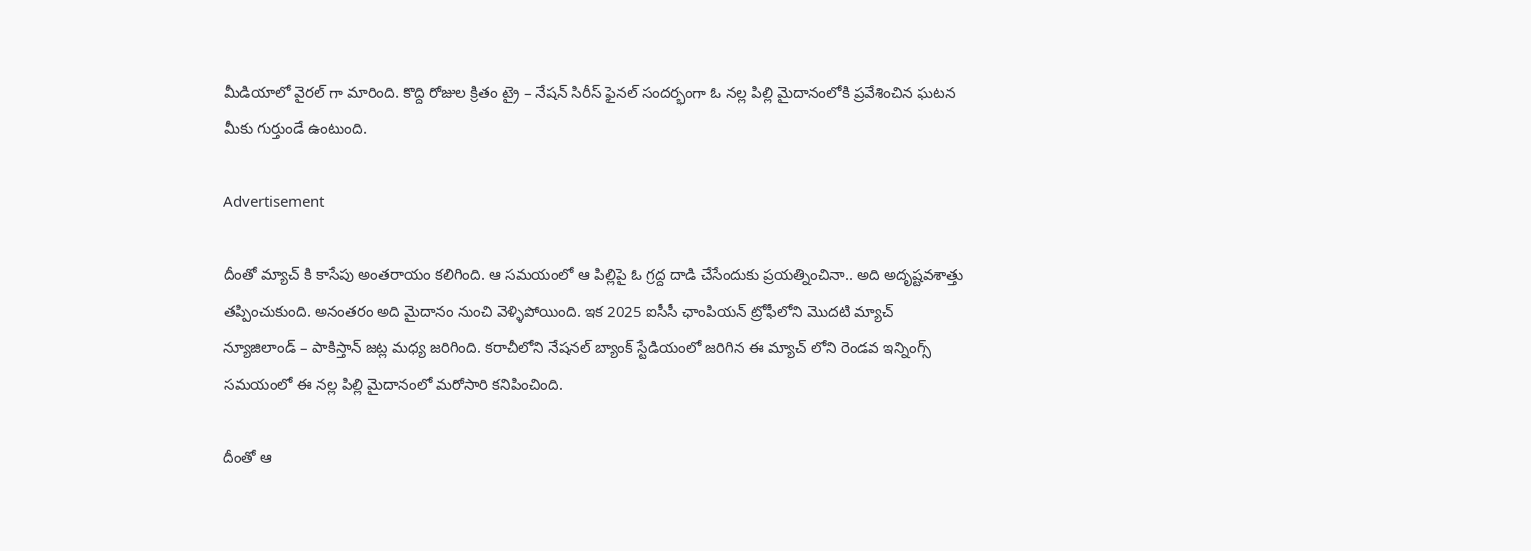మీడియాలో వైరల్ గా మారింది. కొద్ది రోజుల క్రితం ట్రై – నేషన్ సిరీస్ ఫైనల్ సందర్భంగా ఓ నల్ల పిల్లి మైదానంలోకి ప్రవేశించిన ఘటన మీకు గుర్తుండే ఉంటుంది.

Advertisement

దీంతో మ్యాచ్ కి కాసేపు అంతరాయం కలిగింది. ఆ సమయంలో ఆ పిల్లిపై ఓ గ్రద్ద దాడి చేసేందుకు ప్రయత్నించినా.. అది అదృష్టవశాత్తు తప్పించుకుంది. అనంతరం అది మైదానం నుంచి వెళ్ళిపోయింది. ఇక 2025 ఐసీసీ ఛాంపియన్ ట్రోఫీలోని మొదటి మ్యాచ్ న్యూజిలాండ్ – పాకిస్తాన్ జట్ల మధ్య జరిగింది. కరాచీలోని నేషనల్ బ్యాంక్ స్టేడియంలో జరిగిన ఈ మ్యాచ్ లోని రెండవ ఇన్నింగ్స్ సమయంలో ఈ నల్ల పిల్లి మైదానంలో మరోసారి కనిపించింది.

దీంతో ఆ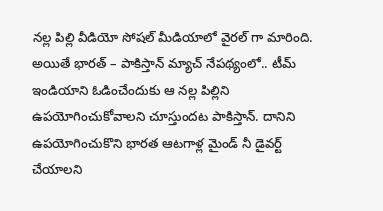నల్ల పిల్లి వీడియో సోషల్ మీడియాలో వైరల్ గా మారింది. అయితే భారత్ – పాకిస్తాన్ మ్యాచ్ నేపథ్యంలో.. టీమ్ ఇండియాని ఓడించేందుకు ఆ నల్ల పిల్లిని ఉపయోగించుకోవాలని చూస్తుందట పాకిస్తాన్. దానిని ఉపయోగించుకొని భారత ఆటగాళ్ల మైండ్ నీ డైవర్ట్ చేయాలని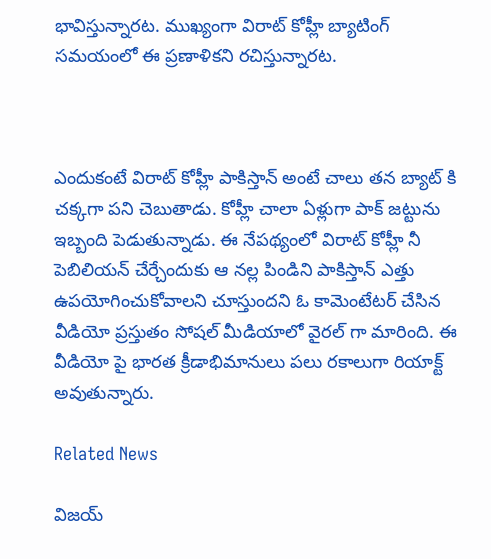భావిస్తున్నారట. ముఖ్యంగా విరాట్ కోహ్లీ బ్యాటింగ్ సమయంలో ఈ ప్రణాళికని రచిస్తున్నారట.



ఎందుకంటే విరాట్ కోహ్లీ పాకిస్తాన్ అంటే చాలు తన బ్యాట్ కి చక్కగా పని చెబుతాడు. కోహ్లీ చాలా ఏళ్లుగా పాక్ జట్టును ఇబ్బంది పెడుతున్నాడు. ఈ నేపథ్యంలో విరాట్ కోహ్లీ నీ పెబిలియన్ చేర్చేందుకు ఆ నల్ల పిండిని పాకిస్తాన్ ఎత్తు ఉపయోగించుకోవాలని చూస్తుందని ఓ కామెంటేటర్ చేసిన వీడియో ప్రస్తుతం సోషల్ మీడియాలో వైరల్ గా మారింది. ఈ వీడియో పై భారత క్రీడాభిమానులు పలు రకాలుగా రియాక్ట్ అవుతున్నారు.

Related News

విజయ్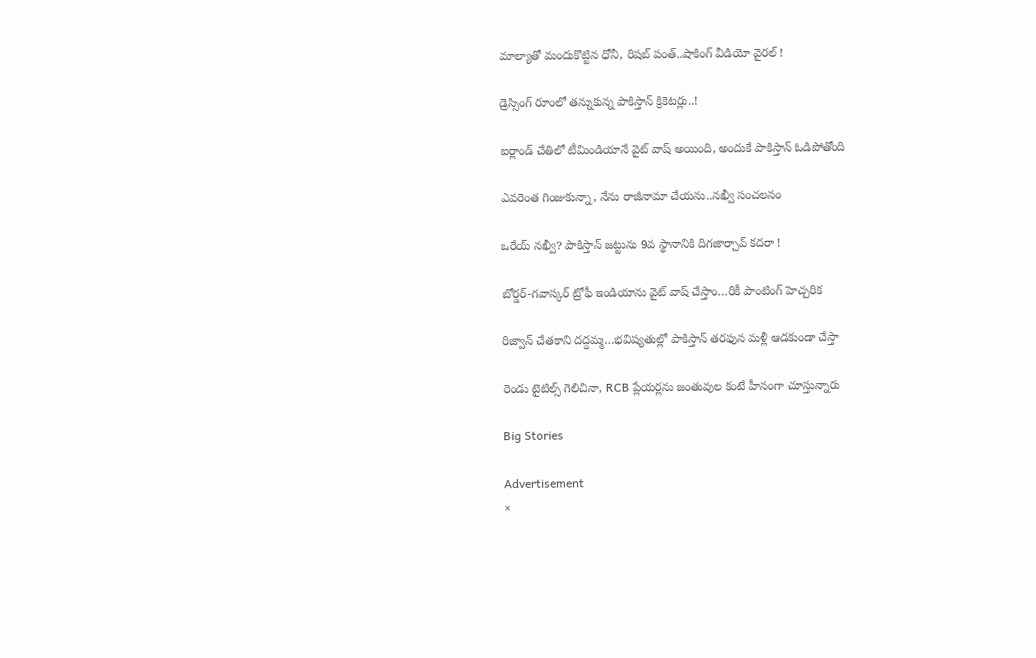మాల్యాతో మందుకొట్టిన ధోనీ, రిషబ్ పంత్..షాకింగ్ వీడియో వైర‌ల్ !

డ్రెస్సింగ్ రూంలో త‌న్నుకున్న పాకిస్తాన్ క్రికెట‌ర్లు..!

ఐర్లాండ్ చేతిలో టీమిండియానే వైట్ వాష్ అయింది, అందుకే పాకిస్తాన్ ఓడిపోతోంది

ఎవ‌రెంత గింజుకున్నా, నేను రాజీనామా చేయ‌ను..న‌ఖ్వీ సంచ‌ల‌నం

ఒరేయ్ న‌ఖ్వీ? పాకిస్తాన్ జ‌ట్టును 9వ స్థానానికి దిగ‌జార్చావ్ క‌ద‌రా !

బోర్డర్-గవాస్కర్ ట్రోఫీ ఇండియాను వైట్ వాష్ చేస్తాం…రికీ పాంటింగ్ హెచ్చరిక

రిజ్వాన్ చేత‌కాని ద‌ద్ద‌మ్మ‌…భ‌విష్య‌తుల్లో పాకిస్తాన్ తరఫున మళ్లీ ఆడ‌కుండా చేస్తా

రెండు టైటిల్స్ గెలిచినా, RCB ప్లేయ‌ర్లను జంతువుల కంటే హీనంగా చూస్తున్నారు

Big Stories

Advertisement
×